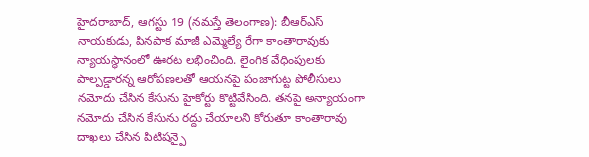హైదరాబాద్, ఆగస్టు 19 (నమస్తే తెలంగాణ): బీఆర్ఎస్ నాయకుడు, పినపాక మాజీ ఎమ్మెల్యే రేగా కాంతారావుకు న్యాయస్థానంలో ఊరట లభించింది. లైంగిక వేధింపులకు పాల్పడ్డారన్న ఆరోపణలతో ఆయనపై పంజాగుట్ట పోలీసులు నమోదు చేసిన కేసును హైకోర్టు కొట్టివేసింది. తనపై అన్యాయంగా నమోదు చేసిన కేసును రద్దు చేయాలని కోరుతూ కాంతారావు దాఖలు చేసిన పిటిషన్పై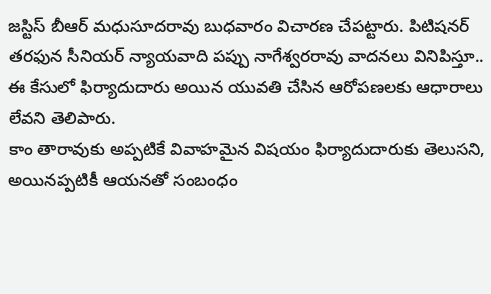జస్టిస్ బీఆర్ మధుసూదరావు బుధవారం విచారణ చేపట్టారు. పిటిషనర్ తరఫున సీనియర్ న్యాయవాది పప్పు నాగేశ్వరరావు వాదనలు వినిపిస్తూ.. ఈ కేసులో ఫిర్యాదుదారు అయిన యువతి చేసిన ఆరోపణలకు ఆధారాలు లేవని తెలిపారు.
కాం తారావుకు అప్పటికే వివాహమైన విషయం ఫిర్యాదుదారుకు తెలుసని, అయినప్పటికీ ఆయనతో సంబంధం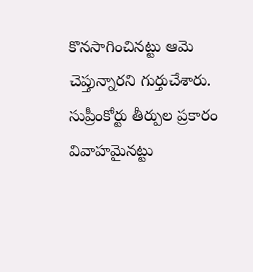కొనసాగించినట్టు ఆమె చెప్తున్నారని గుర్తుచేశారు. సుప్రీంకోర్టు తీర్పుల ప్రకారం వివాహమైనట్టు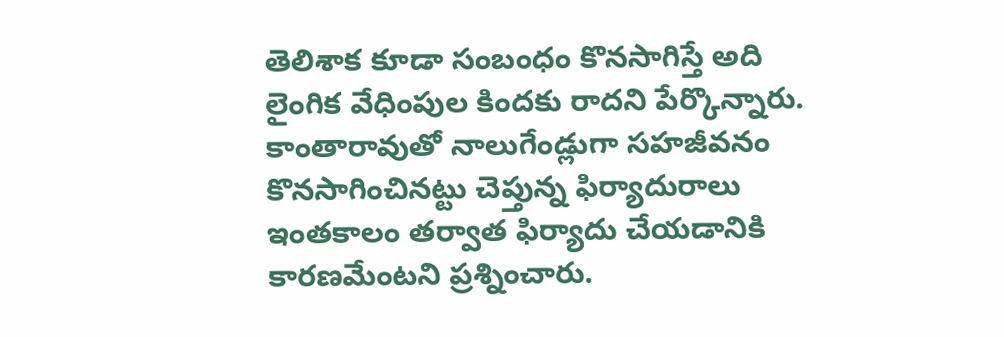తెలిశాక కూడా సంబంధం కొనసాగిస్తే అది లైంగిక వేధింపుల కిందకు రాదని పేర్కొన్నారు. కాంతారావుతో నాలుగేండ్లుగా సహజీవనం కొనసాగించినట్టు చెప్తున్న ఫిర్యాదురాలు ఇంతకాలం తర్వాత ఫిర్యాదు చేయడానికి కారణమేంటని ప్రశ్నించారు.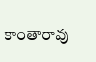కాంతారావు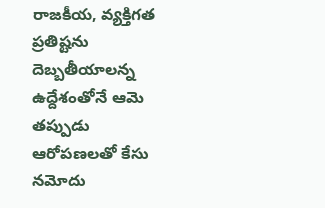రాజకీయ, వ్యక్తిగత ప్రతిష్టను దెబ్బతీయాలన్న ఉద్దేశంతోనే ఆమె తప్పుడు ఆరోపణలతో కేసు నమోదు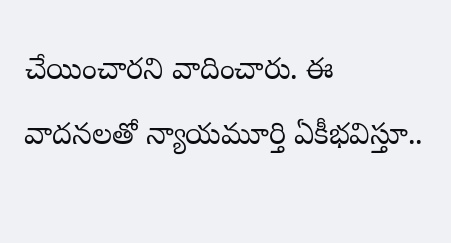చేయించారని వాదించారు. ఈ వాదనలతో న్యాయమూర్తి ఏకీభవిస్తూ..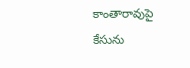కాంతారావుపై కేసును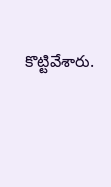కొట్టివేశారు.